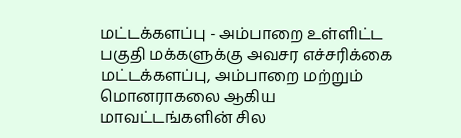மட்டக்களப்பு - அம்பாறை உள்ளிட்ட பகுதி மக்களுக்கு அவசர எச்சரிக்கை
மட்டக்களப்பு, அம்பாறை மற்றும் மொனராகலை ஆகிய மாவட்டங்களின் சில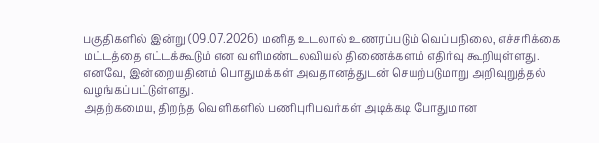பகுதிகளில் இன்று (09.07.2026) மனித உடலால் உணரப்படும் வெப்பநிலை, எச்சரிக்கை மட்டத்தை எட்டக்கூடும் என வளிமண்டலவியல் திணைக்களம் எதிர்வு கூறியுள்ளது.
எனவே, இன்றையதினம் பொதுமக்கள் அவதானத்துடன் செயற்படுமாறு அறிவுறுத்தல் வழங்கப்பட்டுள்ளது.
அதற்கமைய, திறந்த வெளிகளில் பணிபுரிபவர்கள் அடிக்கடி போதுமான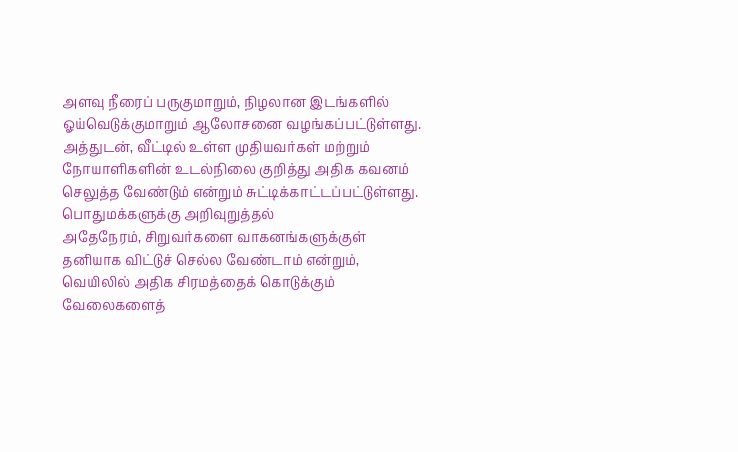அளவு நீரைப் பருகுமாறும், நிழலான இடங்களில் ஓய்வெடுக்குமாறும் ஆலோசனை வழங்கப்பட்டுள்ளது.
அத்துடன், வீட்டில் உள்ள முதியவர்கள் மற்றும் நோயாளிகளின் உடல்நிலை குறித்து அதிக கவனம் செலுத்த வேண்டும் என்றும் சுட்டிக்காட்டப்பட்டுள்ளது.
பொதுமக்களுக்கு அறிவுறுத்தல்
அதேநேரம், சிறுவர்களை வாகனங்களுக்குள் தனியாக விட்டுச் செல்ல வேண்டாம் என்றும், வெயிலில் அதிக சிரமத்தைக் கொடுக்கும் வேலைகளைத்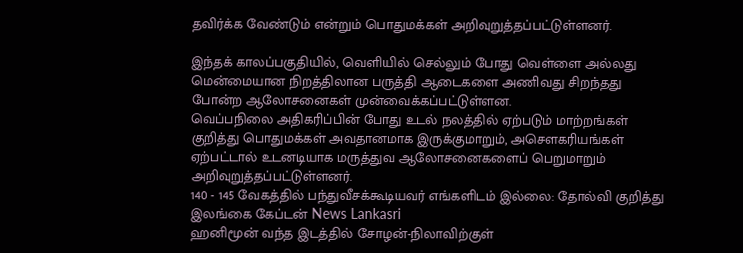தவிர்க்க வேண்டும் என்றும் பொதுமக்கள் அறிவுறுத்தப்பட்டுள்ளனர்.

இந்தக் காலப்பகுதியில், வெளியில் செல்லும் போது வெள்ளை அல்லது மென்மையான நிறத்திலான பருத்தி ஆடைகளை அணிவது சிறந்தது போன்ற ஆலோசனைகள் முன்வைக்கப்பட்டுள்ளன.
வெப்பநிலை அதிகரிப்பின் போது உடல் நலத்தில் ஏற்படும் மாற்றங்கள் குறித்து பொதுமக்கள் அவதானமாக இருக்குமாறும், அசௌகரியங்கள் ஏற்பட்டால் உடனடியாக மருத்துவ ஆலோசனைகளைப் பெறுமாறும் அறிவுறுத்தப்பட்டுள்ளனர்.
140 - 145 வேகத்தில் பந்துவீசக்கூடியவர் எங்களிடம் இல்லை: தோல்வி குறித்து இலங்கை கேப்டன் News Lankasri
ஹனிமூன் வந்த இடத்தில் சோழன்-நிலாவிற்குள்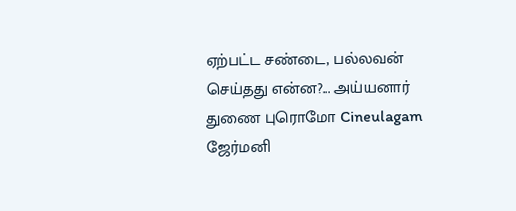ஏற்பட்ட சண்டை, பல்லவன் செய்தது என்ன?... அய்யனார் துணை புரொமோ Cineulagam
ஜேர்மனி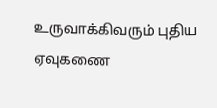உருவாக்கிவரும் புதிய ஏவுகணை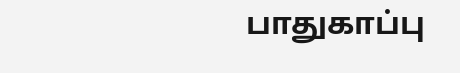பாதுகாப்பு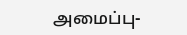அமைப்பு-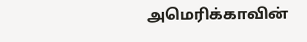அமெரிக்காவின்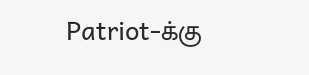Patriot-க்கு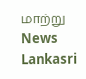மாற்று News Lankasri